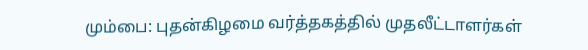மும்பை: புதன்கிழமை வர்த்தகத்தில் முதலீட்டாளர்கள்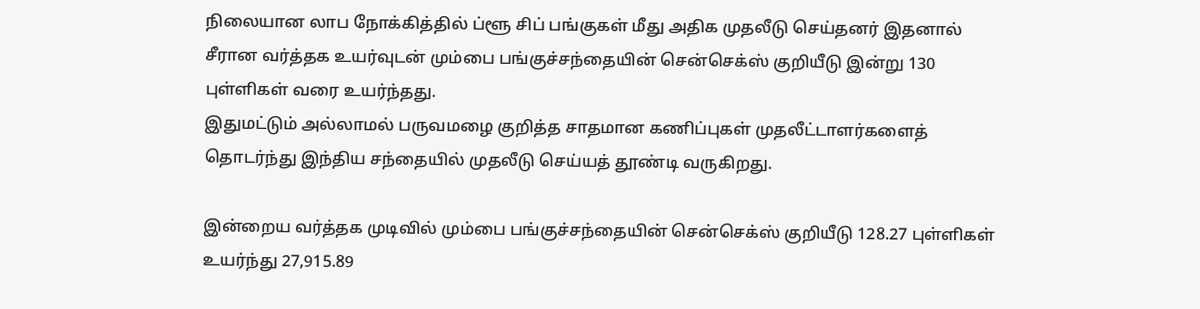நிலையான லாப நோக்கித்தில் ப்ளூ சிப் பங்குகள் மீது அதிக முதலீடு செய்தனர் இதனால் சீரான வர்த்தக உயர்வுடன் மும்பை பங்குச்சந்தையின் சென்செக்ஸ் குறியீடு இன்று 130 புள்ளிகள் வரை உயர்ந்தது.
இதுமட்டும் அல்லாமல் பருவமழை குறித்த சாதமான கணிப்புகள் முதலீட்டாளர்களைத் தொடர்ந்து இந்திய சந்தையில் முதலீடு செய்யத் தூண்டி வருகிறது.

இன்றைய வர்த்தக முடிவில் மும்பை பங்குச்சந்தையின் சென்செக்ஸ் குறியீடு 128.27 புள்ளிகள் உயர்ந்து 27,915.89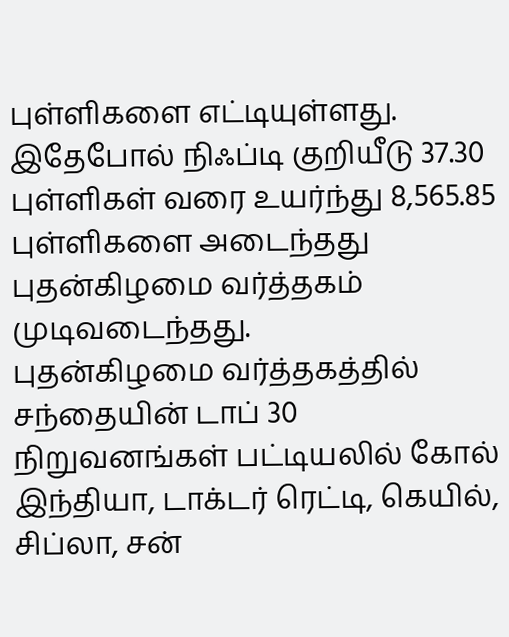புள்ளிகளை எட்டியுள்ளது. இதேபோல் நிஃப்டி குறியீடு 37.30 புள்ளிகள் வரை உயர்ந்து 8,565.85 புள்ளிகளை அடைந்தது புதன்கிழமை வர்த்தகம் முடிவடைந்தது.
புதன்கிழமை வர்த்தகத்தில் சந்தையின் டாப் 30 நிறுவனங்கள் பட்டியலில் கோல் இந்தியா, டாக்டர் ரெட்டி, கெயில், சிப்லா, சன்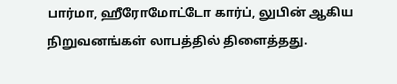பார்மா, ஹீரோமோட்டோ கார்ப், லுபின் ஆகிய நிறுவனங்கள் லாபத்தில் திளைத்தது.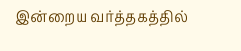இன்றைய வர்த்தகத்தில்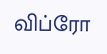விப்ரோ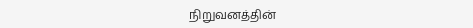நிறுவனத்தின்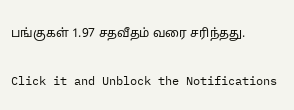பங்குகள் 1.97 சதவீதம் வரை சரிந்தது.


Click it and Unblock the Notifications